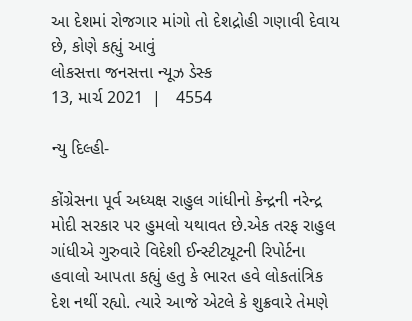આ દેશમાં રોજગાર માંગો તો દેશદ્રોહી ગણાવી દેવાય છે, કોણે કહ્યું આવું
લોકસત્તા જનસત્તા ન્યૂઝ ડેસ્ક
13, માર્ચ 2021  |   4554

ન્યુ દિલ્હી-

કોંગ્રેસના પૂર્વ અધ્યક્ષ રાહુલ ગાંધીનો કેન્દ્રની નરેન્દ્ર મોદી સરકાર પર હુમલો યથાવત છે.એક તરફ રાહુલ ગાંધીએ ગુરુવારે વિદેશી ઈન્સ્ટીટ્યૂટની રિપોર્ટના હવાલો આપતા કહ્યું હતુ કે ભારત હવે લોકતાંત્રિક દેશ નથીં રહ્યો. ત્યારે આજે એટલે કે શુક્રવારે તેમણે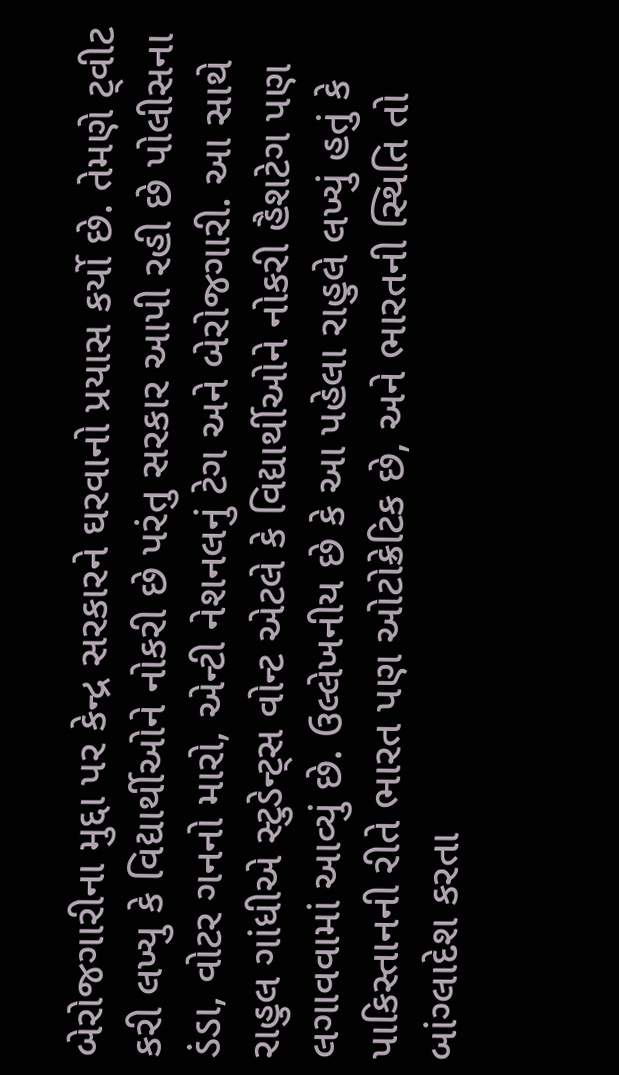બેરોજગારીના મુદ્દા પર કેન્દ્ર સરકારને ઘરવાનો પ્રયાસ કર્યો છે. તેમણે ટ્‌વીટ કરી લખ્યુ કે વિદ્યાર્થીઓને નોકરી છે પરંતુ સરકાર આપી રહી છે પોલીસના ડંડા, વોટર ગનનો મારો, એન્ટી નેશનલનું ટેગ અને બેરોજગારી. આ સાથે રાહુલ ગાંધીએ સ્ટુડેન્ટ્‌સ વોન્ટ એટલે કે વિદ્યાર્થીઓને નોકરી હૈશટેગ પણ લગાવવામાં આવ્યું છે. ઉલ્લેખનીય છે કે આ પહેલા રાહુલે લખ્યું હતું કે પાકિસ્તાનની રીતે ભારત પણ ઓટોક્રેટિક છે, અને ભારતની સ્થિતિ તો બાંગ્લાદેશ કરતા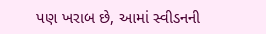પણ ખરાબ છે, આમાં સ્વીડનની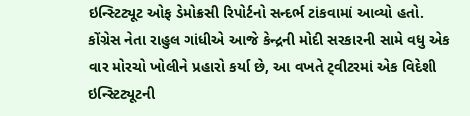ઇન્સ્ટિટ્યૂટ ઓફ ડેમોક્રસી રિપોર્ટનો સન્દર્ભ ટાંકવામાં આવ્યો હતો. કોંગ્રેસ નેતા રાહુલ ગાંધીએ આજે કેન્દ્રની મોદી સરકારની સામે વધુ એક વાર મોરચો ખોલીને પ્રહારો કર્યા છે, આ વખતે ટ્‌વીટરમાં એક વિદેશી ઇન્સ્ટિટ્યૂટની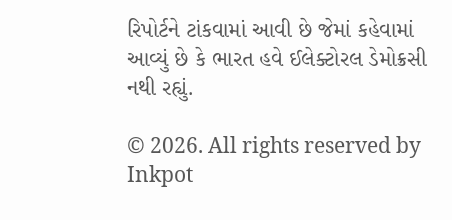રિપોર્ટને ટાંકવામાં આવી છે જેમાં કહેવામાં આવ્યું છે કે ભારત હવે ઈલેક્ટોરલ ડેમોક્રસી નથી રહ્યું.

© 2026. All rights reserved by Inkpot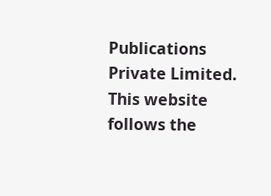Publications Private Limited.
This website follows the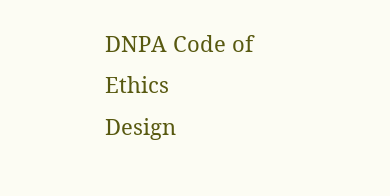DNPA Code of Ethics
Design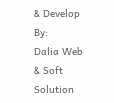& Develop By:
Dalia Web & Soft Solution